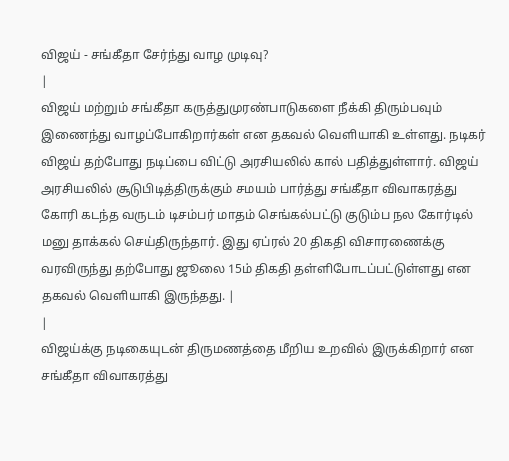விஜய் - சங்கீதா சேர்ந்து வாழ முடிவு?
|
விஜய் மற்றும் சங்கீதா கருத்துமுரண்பாடுகளை நீக்கி திரும்பவும் இணைந்து வாழப்போகிறார்கள் என தகவல் வெளியாகி உள்ளது. நடிகர் விஜய் தற்போது நடிப்பை விட்டு அரசியலில் கால் பதித்துள்ளார். விஜய் அரசியலில் சூடுபிடித்திருக்கும் சமயம் பார்த்து சங்கீதா விவாகரத்து கோரி கடந்த வருடம் டிசம்பர் மாதம் செங்கல்பட்டு குடும்ப நல கோர்டில் மனு தாக்கல் செய்திருந்தார். இது ஏப்ரல் 20 திகதி விசாரணைக்கு வரவிருந்து தற்போது ஜூலை 15ம் திகதி தள்ளிபோடப்பட்டுள்ளது என தகவல் வெளியாகி இருந்தது. |
|
விஜய்க்கு நடிகையுடன் திருமணத்தை மீறிய உறவில் இருக்கிறார் என சங்கீதா விவாகரத்து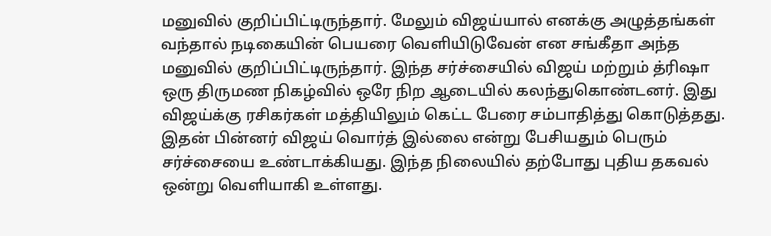மனுவில் குறிப்பிட்டிருந்தார். மேலும் விஜய்யால் எனக்கு அழுத்தங்கள் வந்தால் நடிகையின் பெயரை வெளியிடுவேன் என சங்கீதா அந்த மனுவில் குறிப்பிட்டிருந்தார். இந்த சர்ச்சையில் விஜய் மற்றும் த்ரிஷா ஒரு திருமண நிகழ்வில் ஒரே நிற ஆடையில் கலந்துகொண்டனர். இது விஜய்க்கு ரசிகர்கள் மத்தியிலும் கெட்ட பேரை சம்பாதித்து கொடுத்தது. இதன் பின்னர் விஜய் வொர்த் இல்லை என்று பேசியதும் பெரும் சர்ச்சையை உண்டாக்கியது. இந்த நிலையில் தற்போது புதிய தகவல் ஒன்று வெளியாகி உள்ளது.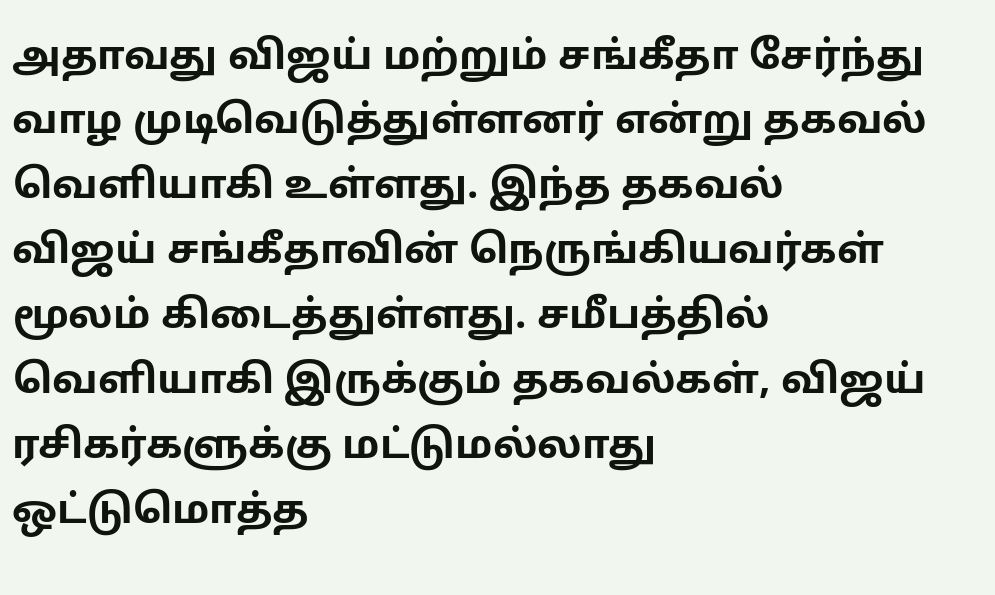அதாவது விஜய் மற்றும் சங்கீதா சேர்ந்து வாழ முடிவெடுத்துள்ளனர் என்று தகவல் வெளியாகி உள்ளது. இந்த தகவல் விஜய் சங்கீதாவின் நெருங்கியவர்கள் மூலம் கிடைத்துள்ளது. சமீபத்தில் வெளியாகி இருக்கும் தகவல்கள், விஜய் ரசிகர்களுக்கு மட்டுமல்லாது ஒட்டுமொத்த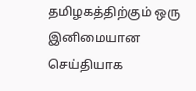தமிழகத்திற்கும் ஒரு இனிமையான செய்தியாக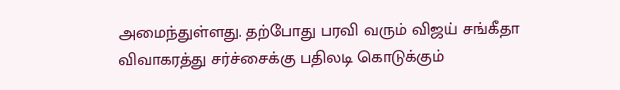அமைந்துள்ளது. தற்போது பரவி வரும் விஜய் சங்கீதா விவாகரத்து சர்ச்சைக்கு பதிலடி கொடுக்கும்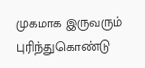முகமாக இருவரும் புரிந்துகொண்டு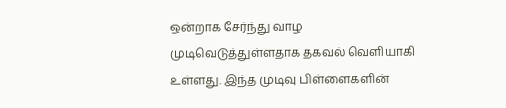ஒன்றாக சேர்ந்து வாழ முடிவெடுத்துள்ளதாக தகவல் வெளியாகி உள்ளது. இந்த முடிவு பிள்ளைகளின்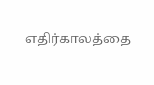எதிர்காலத்தை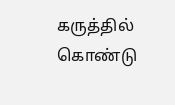கருத்தில் கொண்டு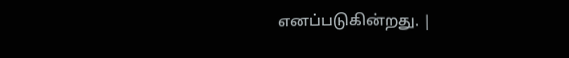எனப்படுகின்றது. |